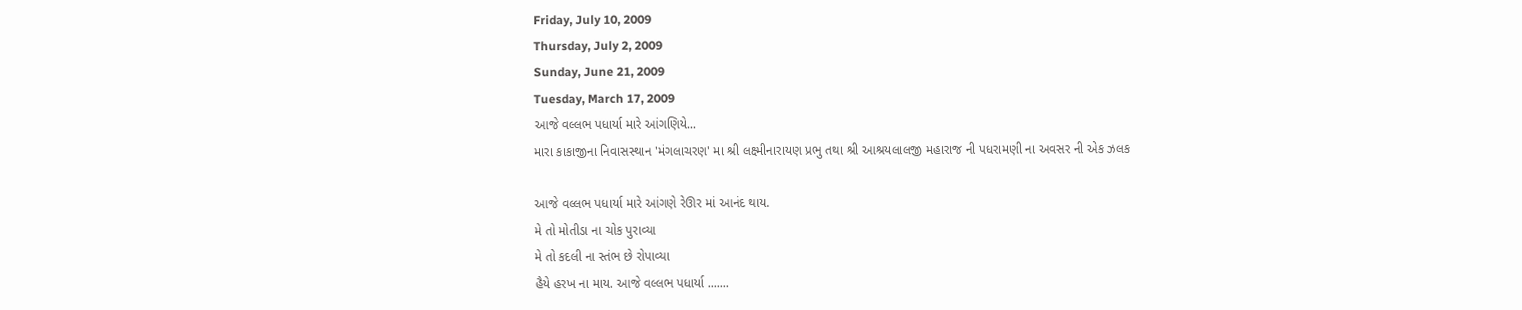Friday, July 10, 2009
Thursday, July 2, 2009
Sunday, June 21, 2009
Tuesday, March 17, 2009
આજે વલ્લભ પધાર્યા મારે આંગણિયે...
મારા કાકાજીના નિવાસસ્થાન 'મંગલાચરણ' મા શ્રી લક્ષ્મીનારાયણ પ્રભુ તથા શ્રી આશ્રયલાલજી મહારાજ ની પધરામણી ના અવસર ની એક ઝલક

આજે વલ્લભ પધાર્યા મારે આંગણે રેઊર માં આનંદ થાય.
મે તો મોતીડા ના ચોક પુરાવ્યા
મે તો કદલી ના સ્તંભ છે રોપાવ્યા
હૈયે હરખ ના માય. આજે વલ્લભ પધાર્યા .......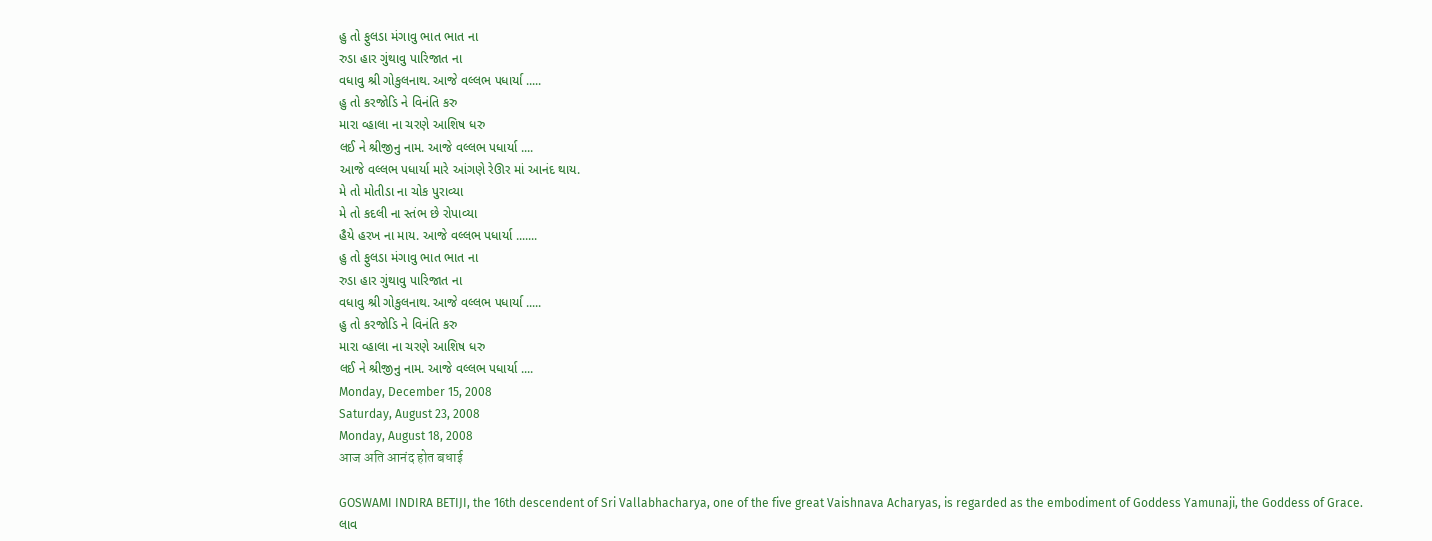હુ તો ફુલડા મંગાવુ ભાત ભાત ના
રુડા હાર ગુંથાવુ પારિજાત ના
વધાવુ શ્રી ગોકુલનાથ. આજે વલ્લભ પધાર્યા .....
હુ તો કરજોડિ ને વિનંતિ કરુ
મારા વ્હાલા ના ચરણે આશિષ ધરુ
લઈ ને શ્રીજીનુ નામ. આજે વલ્લભ પધાર્યા ....
આજે વલ્લભ પધાર્યા મારે આંગણે રેઊર માં આનંદ થાય.
મે તો મોતીડા ના ચોક પુરાવ્યા
મે તો કદલી ના સ્તંભ છે રોપાવ્યા
હૈયે હરખ ના માય. આજે વલ્લભ પધાર્યા .......
હુ તો ફુલડા મંગાવુ ભાત ભાત ના
રુડા હાર ગુંથાવુ પારિજાત ના
વધાવુ શ્રી ગોકુલનાથ. આજે વલ્લભ પધાર્યા .....
હુ તો કરજોડિ ને વિનંતિ કરુ
મારા વ્હાલા ના ચરણે આશિષ ધરુ
લઈ ને શ્રીજીનુ નામ. આજે વલ્લભ પધાર્યા ....
Monday, December 15, 2008
Saturday, August 23, 2008
Monday, August 18, 2008
आज अति आनंद होत बधाई

GOSWAMI INDIRA BETIJI, the 16th descendent of Sri Vallabhacharya, one of the five great Vaishnava Acharyas, is regarded as the embodiment of Goddess Yamunaji, the Goddess of Grace.
લાવ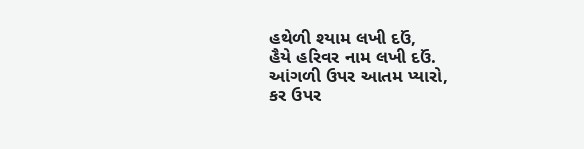હથેળી શ્યામ લખી દઉં,
હૈયે હરિવર નામ લખી દઉં.
આંગળી ઉપર આતમ પ્યારો,
કર ઉપર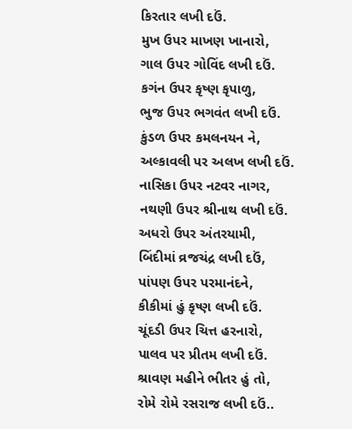કિરતાર લખી દઉં.
મુખ ઉપર માખણ ખાનારો,
ગાલ ઉપર ગોવિંદ લખી દઉં.
કગંન ઉપર કૃષ્ણ કૃપાળુ,
ભુજ ઉપર ભગવંત લખી દઉં.
કુંડળ ઉપર કમલનયન ને,
અલ્કાવલી પર અલખ લખી દઉં.
નાસિકા ઉપર નટવર નાગર,
નથણી ઉપર શ્રીનાથ લખી દઉં.
અધરો ઉપર અંતરયામી,
બિંદીમાં વ્રજચંદ્ર લખી દઉં,
પાંપણ ઉપર પરમાનંદને,
કીકીમાં હું કૃષ્ણ લખી દઉં.
ચૂંદડી ઉપર ચિત્ત હરનારો,
પાલવ પર પ્રીતમ લખી દઉં.
શ્રાવણ મહીને ભીતર હું તો,
રોમે રોમે રસરાજ લખી દઉં..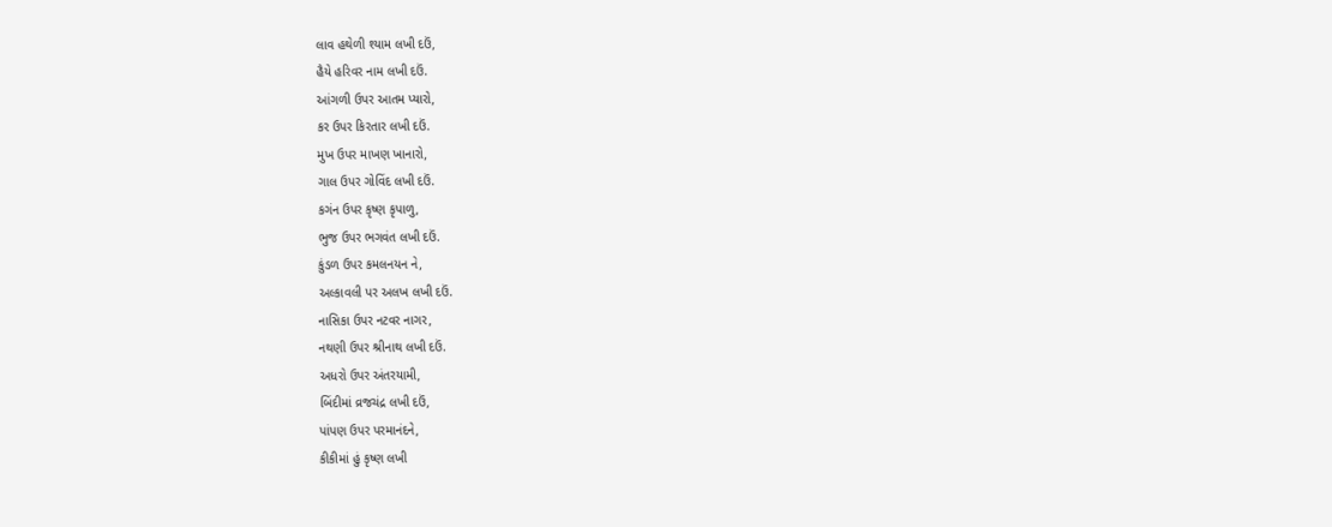લાવ હથેળી શ્યામ લખી દઉં,
હૈયે હરિવર નામ લખી દઉં.
આંગળી ઉપર આતમ પ્યારો,
કર ઉપર કિરતાર લખી દઉં.
મુખ ઉપર માખણ ખાનારો,
ગાલ ઉપર ગોવિંદ લખી દઉં.
કગંન ઉપર કૃષ્ણ કૃપાળુ,
ભુજ ઉપર ભગવંત લખી દઉં.
કુંડળ ઉપર કમલનયન ને,
અલ્કાવલી પર અલખ લખી દઉં.
નાસિકા ઉપર નટવર નાગર,
નથણી ઉપર શ્રીનાથ લખી દઉં.
અધરો ઉપર અંતરયામી,
બિંદીમાં વ્રજચંદ્ર લખી દઉં,
પાંપણ ઉપર પરમાનંદને,
કીકીમાં હું કૃષ્ણ લખી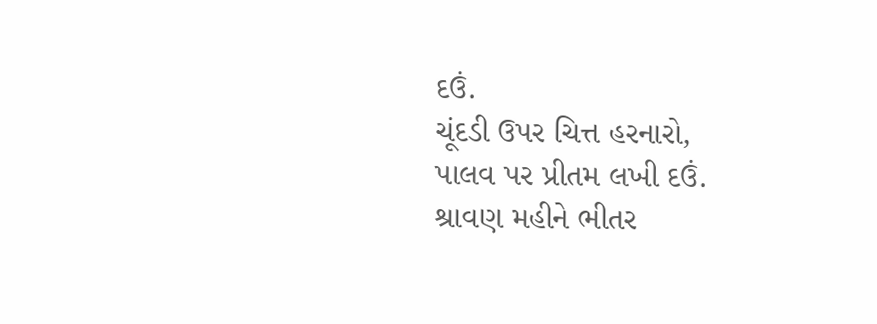દઉં.
ચૂંદડી ઉપર ચિત્ત હરનારો,
પાલવ પર પ્રીતમ લખી દઉં.
શ્રાવણ મહીને ભીતર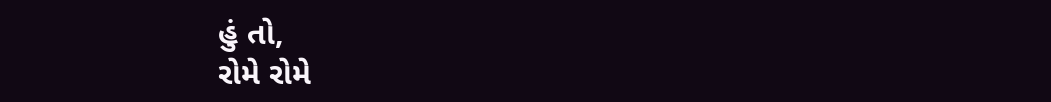હું તો,
રોમે રોમે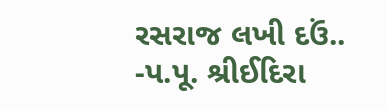રસરાજ લખી દઉં..
-પ.પૂ. શ્રીઈદિરા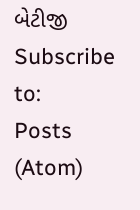બેટીજી
Subscribe to:
Posts (Atom)